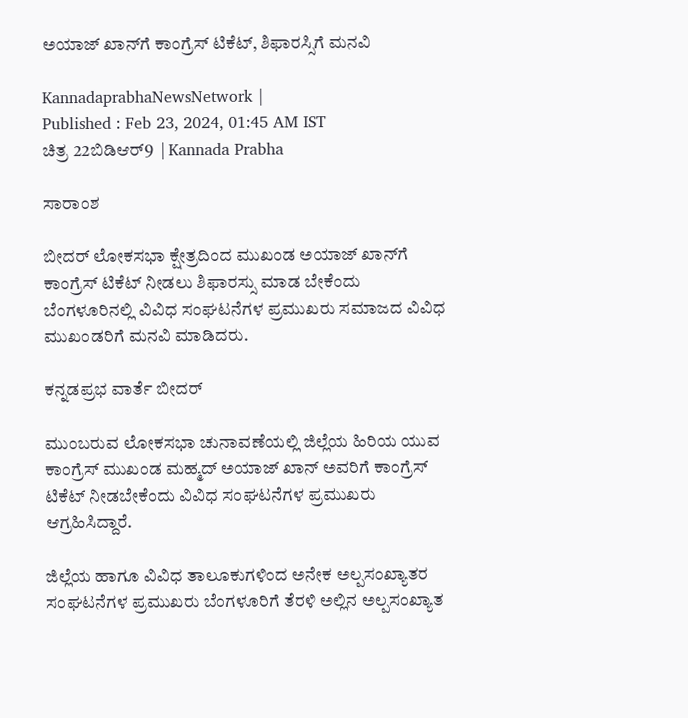ಅಯಾಜ್‌ ಖಾನ್‌ಗೆ ಕಾಂಗ್ರೆಸ್‌ ಟಿಕೆಟ್, ಶಿಫಾರಸ್ಸಿಗೆ ಮನವಿ

KannadaprabhaNewsNetwork |
Published : Feb 23, 2024, 01:45 AM IST
ಚಿತ್ರ 22ಬಿಡಿಆರ್9  | Kannada Prabha

ಸಾರಾಂಶ

ಬೀದರ್‌ ಲೋಕಸಭಾ ಕ್ಷೇತ್ರದಿಂದ ಮುಖಂಡ ಅಯಾಜ್‌ ಖಾನ್‌ಗೆ ಕಾಂಗ್ರೆಸ್‌ ಟಿಕೆಟ್‌ ನೀಡಲು ಶಿಫಾರಸ್ಸು ಮಾಡ ಬೇಕೆಂದು ಬೆಂಗಳೂರಿನಲ್ಲಿ ವಿವಿಧ ಸಂಘಟನೆಗಳ ಪ್ರಮುಖರು ಸಮಾಜದ ವಿವಿಧ ಮುಖಂಡರಿಗೆ ಮನವಿ ಮಾಡಿದರು.

ಕನ್ನಡಪ್ರಭ ವಾರ್ತೆ ಬೀದರ್‌

ಮುಂಬರುವ ಲೋಕಸಭಾ ಚುನಾವಣೆಯಲ್ಲಿ ಜಿಲ್ಲೆಯ ಹಿರಿಯ ಯುವ ಕಾಂಗ್ರೆಸ್‌ ಮುಖಂಡ ಮಹ್ಮದ್‌ ಅಯಾಜ್‌ ಖಾನ್‌ ಅವರಿಗೆ ಕಾಂಗ್ರೆಸ್‌ ಟಿಕೆಟ್‌ ನೀಡಬೇಕೆಂದು ವಿವಿಧ ಸಂಘಟನೆಗಳ ಪ್ರಮುಖರು ಆಗ್ರಹಿಸಿದ್ದಾರೆ.

ಜಿಲ್ಲೆಯ ಹಾಗೂ ವಿವಿಧ ತಾಲೂಕುಗಳಿಂದ ಅನೇಕ ಅಲ್ಪಸಂಖ್ಯಾತರ ಸಂಘಟನೆಗಳ ಪ್ರಮುಖರು ಬೆಂಗಳೂರಿಗೆ ತೆರಳಿ ಅಲ್ಲಿನ ಅಲ್ಪಸಂಖ್ಯಾತ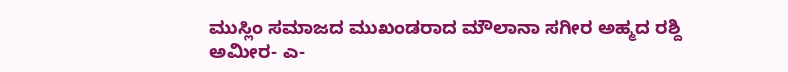ಮುಸ್ಲಿಂ ಸಮಾಜದ ಮುಖಂಡರಾದ ಮೌಲಾನಾ ಸಗೀರ ಅಹ್ಮದ ರಶ್ದಿ ಅಮೀರ- ಎ-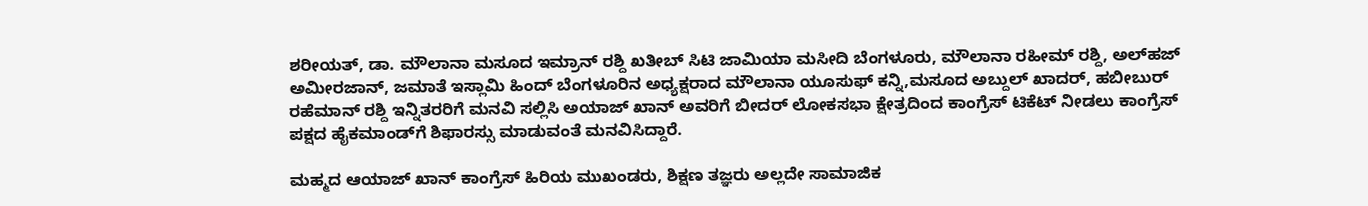ಶರೀಯತ್‌, ಡಾ. ಮೌಲಾನಾ ಮಸೂದ ಇಮ್ರಾನ್‌ ರಶ್ದಿ ಖತೀಬ್‌ ಸಿಟಿ ಜಾಮಿಯಾ ಮಸೀದಿ ಬೆಂಗಳೂರು, ಮೌಲಾನಾ ರಹೀಮ್‌ ರಶ್ದಿ, ಅಲ್‌ಹಜ್‌ ಅಮೀರಜಾನ್‌, ಜಮಾತೆ ಇಸ್ಲಾಮಿ ಹಿಂದ್‌ ಬೆಂಗಳೂರಿನ ಅಧ್ಯಕ್ಷರಾದ ಮೌಲಾನಾ ಯೂಸುಫ್‌ ಕನ್ನಿ,ಮಸೂದ ಅಬ್ದುಲ್‌ ಖಾದರ್‌, ಹಬೀಬುರ್‌ ರಹೆಮಾನ್‌ ರಶ್ದಿ ಇನ್ನಿತರರಿಗೆ ಮನವಿ ಸಲ್ಲಿಸಿ ಅಯಾಜ್‌ ಖಾನ್‌ ಅವರಿಗೆ ಬೀದರ್‌ ಲೋಕಸಭಾ ಕ್ಷೇತ್ರದಿಂದ ಕಾಂಗ್ರೆಸ್‌ ಟಿಕೆಟ್‌ ನೀಡಲು ಕಾಂಗ್ರೆಸ್‌ ಪಕ್ಷದ ಹೈಕಮಾಂಡ್‌ಗೆ ಶಿಫಾರಸ್ಸು ಮಾಡುವಂತೆ ಮನವಿಸಿದ್ದಾರೆ.

ಮಹ್ಮದ ಆಯಾಜ್‌ ಖಾನ್‌ ಕಾಂಗ್ರೆಸ್‌ ಹಿರಿಯ ಮುಖಂಡರು, ಶಿಕ್ಷಣ ತಜ್ಞರು ಅಲ್ಲದೇ ಸಾಮಾಜಿಕ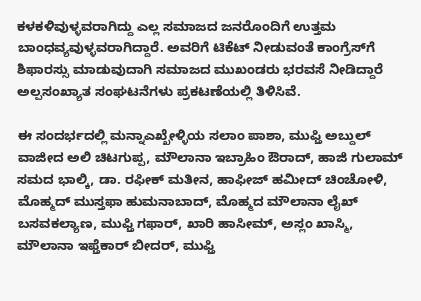ಕಳಕಳಿವುಳ್ಳವರಾಗಿದ್ದು ಎಲ್ಲ ಸಮಾಜದ ಜನರೊಂದಿಗೆ ಉತ್ತಮ ಬಾಂಧವ್ಯವುಳ್ಳವರಾಗಿದ್ದಾರೆ. ಅವರಿಗೆ ಟಿಕೆಟ್‌ ನೀಡುವಂತೆ ಕಾಂಗ್ರೆಸ್‌ಗೆ ಶಿಫಾರಸ್ಸು ಮಾಡುವುದಾಗಿ ಸಮಾಜದ ಮುಖಂಡರು ಭರವಸೆ ನೀಡಿದ್ದಾರೆ ಅಲ್ಪಸಂಖ್ಯಾತ ಸಂಘಟನೆಗಳು ಪ್ರಕಟಣೆಯಲ್ಲಿ ತಿಳಿಸಿವೆ.

ಈ ಸಂದರ್ಭದಲ್ಲಿ ಮನ್ನಾಎಖ್ಖೇಳ್ಳಿಯ ಸಲಾಂ ಪಾಶಾ, ಮುಫ್ತಿ ಅಬ್ದುಲ್‌ ವಾಜೀದ ಅಲಿ ಚಿಟಗುಪ್ಪ, ಮೌಲಾನಾ ಇಬ್ರಾಹಿಂ ಔರಾದ್‌, ಹಾಜಿ ಗುಲಾಮ್‌ ಸಮದ ಭಾಲ್ಕಿ, ಡಾ. ರಫೀಕ್‌ ಮತೀನ, ಹಾಫೀಜ್‌ ಹಮೀದ್ ಚಿಂಚೋಳಿ, ಮೊಹ್ಮದ್‌ ಮುಸ್ತಫಾ ಹುಮನಾಬಾದ್‌, ಮೊಹ್ಮದ ಮೌಲಾನಾ ಲೈಖ್‌ ಬಸವಕಲ್ಯಾಣ, ಮುಫ್ತಿ ಗಫಾರ್‌, ಖಾರಿ ಹಾಸೀಮ್‌, ಅಸ್ಲಂ ಖಾಸ್ಮಿ, ಮೌಲಾನಾ ಇಫ್ತೆಕಾರ್‌ ಬೀದರ್‌, ಮುಫ್ತಿ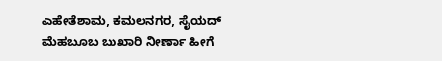ಎಹೇತೆಶಾಮ, ಕಮಲನಗರ, ಸೈಯದ್‌ ಮೆಹಬೂಬ ಬುಖಾರಿ ನೀರ್ಣಾ ಹೀಗೆ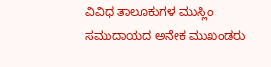ವಿವಿಧ ತಾಲೂಕುಗಳ ಮುಸ್ಲಿಂ ಸಮುದಾಯದ ಅನೇಕ ಮುಖಂಡರು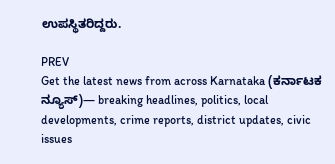ಉಪಸ್ಥಿತರಿದ್ದರು.

PREV
Get the latest news from across Karnataka (ಕರ್ನಾಟಕ ನ್ಯೂಸ್)— breaking headlines, politics, local developments, crime reports, district updates, civic issues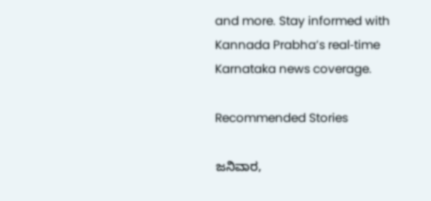and more. Stay informed with Kannada Prabha’s real‑time Karnataka news coverage.

Recommended Stories

ಜನಿವಾರ,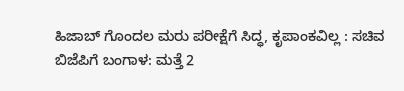ಹಿಜಾಬ್‌ ಗೊಂದಲ ಮರು ಪರೀಕ್ಷೆಗೆ ಸಿದ್ಧ, ಕೃಪಾಂಕವಿಲ್ಲ : ಸಚಿವ
ಬಿಜೆಪಿಗೆ ಬಂಗಾಳ: ಮತ್ತೆ 2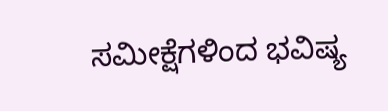ಸಮೀಕ್ಷೆಗಳಿಂದ ಭವಿಷ್ಯ